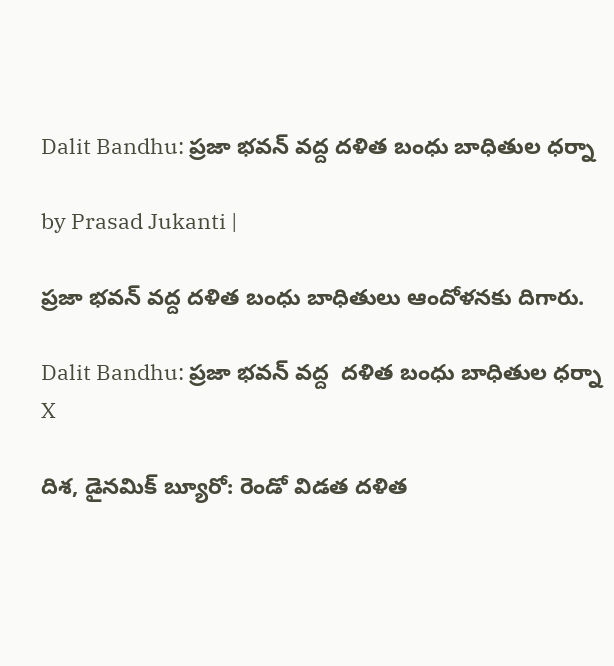Dalit Bandhu: ప్రజా భవన్ వద్ద దళిత బంధు బాధితుల ధర్నా

by Prasad Jukanti |

ప్రజా భవన్ వద్ద దళిత బంధు బాధితులు ఆందోళనకు దిగారు.

Dalit Bandhu: ప్రజా భవన్ వద్ద  దళిత బంధు బాధితుల ధర్నా
X

దిశ, డైనమిక్ బ్యూరో: రెండో విడత దళిత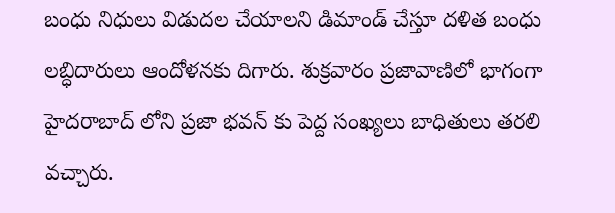బంధు నిధులు విడుదల చేయాలని డిమాండ్ చేస్తూ దళిత బంధు లబ్ధిదారులు ఆందోళనకు దిగారు. శుక్రవారం ప్రజావాణిలో భాగంగా హైదరాబాద్ లోని ప్రజా భవన్ కు పెద్ద సంఖ్యలు బాధితులు తరలి వచ్చారు.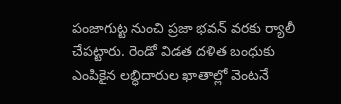పంజాగుట్ట నుంచి ప్రజా భవన్ వరకు ర్యాలీ చేపట్టారు. రెండో విడత దళిత బంధుకు ఎంపికైన లబ్ధిదారుల ఖాతాల్లో వెంటనే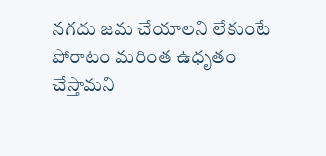నగదు జమ చేయాలని లేకుంటే పోరాటం మరింత ఉధృతం చేస్తామని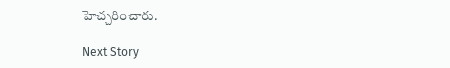హెచ్చరించారు.

Next Story